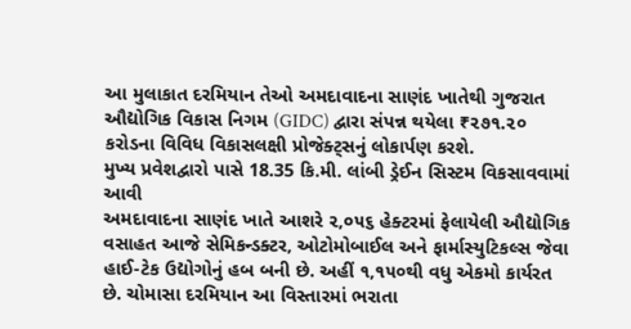આ મુલાકાત દરમિયાન તેઓ અમદાવાદના સાણંદ ખાતેથી ગુજરાત ઔદ્યોગિક વિકાસ નિગમ (GIDC) દ્વારા સંપન્ન થયેલા ₹૨૭૧.૨૦ કરોડના વિવિધ વિકાસલક્ષી પ્રોજેક્ટ્સનું લોકાર્પણ કરશે.
મુખ્ય પ્રવેશદ્વારો પાસે 18.35 કિ.મી. લાંબી ડ્રેઈન સિસ્ટમ વિકસાવવામાં આવી
અમદાવાદના સાણંદ ખાતે આશરે ૨,૦૫૬ હેક્ટરમાં ફેલાયેલી ઔદ્યોગિક વસાહત આજે સેમિકન્ડક્ટર, ઓટોમોબાઈલ અને ફાર્માસ્યુટિકલ્સ જેવા હાઈ-ટેક ઉદ્યોગોનું હબ બની છે. અહીં ૧,૧૫૦થી વધુ એકમો કાર્યરત છે. ચોમાસા દરમિયાન આ વિસ્તારમાં ભરાતા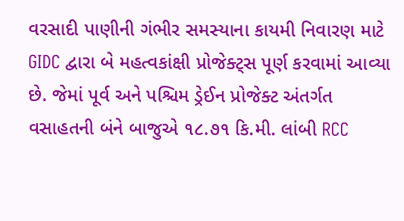વરસાદી પાણીની ગંભીર સમસ્યાના કાયમી નિવારણ માટે GIDC દ્વારા બે મહત્વકાંક્ષી પ્રોજેક્ટ્સ પૂર્ણ કરવામાં આવ્યા છે. જેમાં પૂર્વ અને પશ્ચિમ ડ્રેઈન પ્રોજેક્ટ અંતર્ગત વસાહતની બંને બાજુએ ૧૮.૭૧ કિ.મી. લાંબી RCC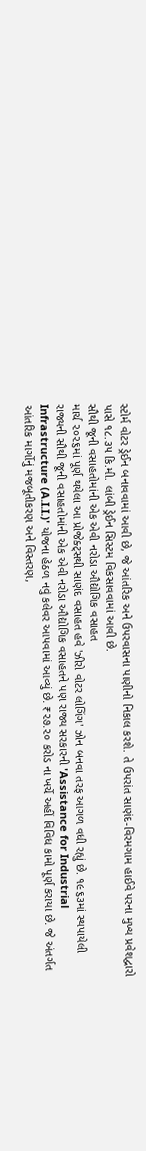સ્ટોર્મ વોટર ડ્રેઈન બનાવવામાં આવી છે, જે આંતરિક અને ઉપરવાસના પાણીનો નિકાલ કરશે. તે ઉપરાંત સાણંદ-વિરમગામ હાઈવે પરના મુખ્ય પ્રવેશદ્વારો પાસે ૧૮.૩૫ કિ.મી. લાંબી ડ્રેઈન સિસ્ટમ વિકસાવવામાં આવી છે.
સૌથી જૂની વસાહતોમાંની એક એવી નરોડા ઔદ્યોગિક વસાહત
માર્ચ ૨૦૨૬માં પૂર્ણ થયેલા આ પ્રોજેક્ટ્સથી સાણંદ વસાહત હવે 'ઝીરો વોટર લોગિંગ' ઝોન બનવા તરફ આગળ વધી રહ્યું છે. ૧૯૬૩માં સ્થપાયેલી રાજ્યની સૌથી જૂની વસાહતોમાંની એક એવી નરોડા ઔદ્યોગિક વસાહતને પણ રાજ્ય સરકારની 'Assistance for Industrial Infrastructure (A.I.I.)' યોજના હેઠળ નવું કલેવર આપવામાં આવ્યું છે. ₹૨૭.૨૦ કરોડ ના ખર્ચે અહીં વિવિધ કામો પૂર્ણ કરાયા છે. જે અંતર્ગત આંતરિક માર્ગોનું મજબૂતીકરણ અને વિસ્તરણ,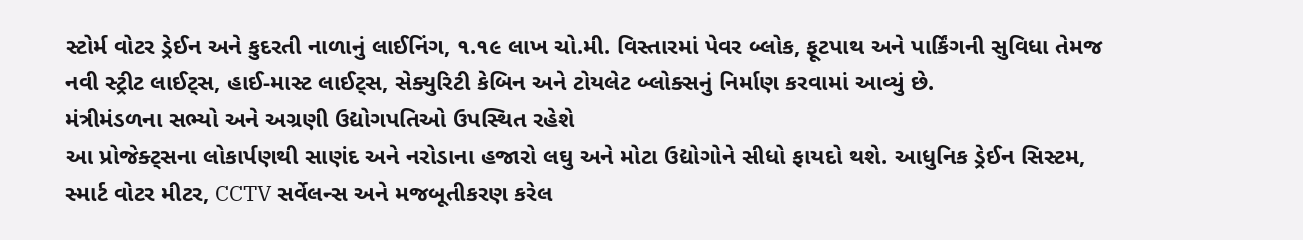સ્ટોર્મ વોટર ડ્રેઈન અને કુદરતી નાળાનું લાઈનિંગ, ૧.૧૯ લાખ ચો.મી. વિસ્તારમાં પેવર બ્લોક, ફૂટપાથ અને પાર્કિંગની સુવિધા તેમજ નવી સ્ટ્રીટ લાઈટ્સ, હાઈ-માસ્ટ લાઈટ્સ, સેક્યુરિટી કેબિન અને ટોયલેટ બ્લોક્સનું નિર્માણ કરવામાં આવ્યું છે.
મંત્રીમંડળના સભ્યો અને અગ્રણી ઉદ્યોગપતિઓ ઉપસ્થિત રહેશે
આ પ્રોજેક્ટ્સના લોકાર્પણથી સાણંદ અને નરોડાના હજારો લઘુ અને મોટા ઉદ્યોગોને સીધો ફાયદો થશે. આધુનિક ડ્રેઈન સિસ્ટમ, સ્માર્ટ વોટર મીટર, CCTV સર્વેલન્સ અને મજબૂતીકરણ કરેલ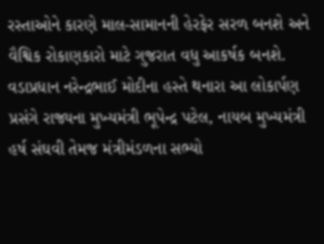રસ્તાઓને કારણે માલ-સામાનની હેરફેર સરળ બનશે અને વૈશ્વિક રોકાણકારો માટે ગુજરાત વધુ આકર્ષક બનશે. વડાપ્રધાન નરેન્દ્રભાઈ મોદીના હસ્તે થનારા આ લોકાર્પણ પ્રસંગે રાજ્યના મુખ્યમંત્રી ભૂપેન્દ્ર પટેલ, નાયબ મુખ્યમંત્રી હર્ષ સંઘવી તેમજ મંત્રીમંડળના સભ્યો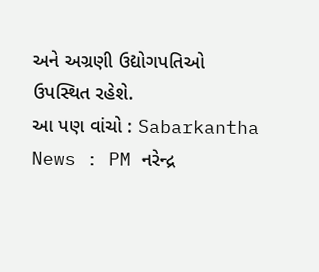અને અગ્રણી ઉદ્યોગપતિઓ ઉપસ્થિત રહેશે.
આ પણ વાંચો : Sabarkantha News : PM નરેન્દ્ર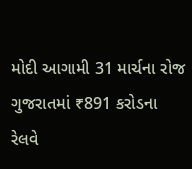મોદી આગામી 31 માર્ચના રોજ ગુજરાતમાં ₹891 કરોડના રેલવે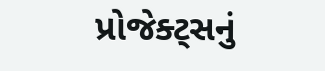પ્રોજેક્ટ્સનું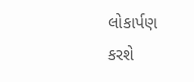લોકાર્પણ કરશે